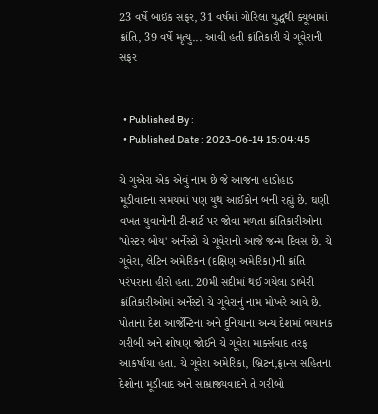23 વર્ષે બાઇક સફર, 31 વર્ષમાં ગોરિલા યુદ્ધથી ક્યૂબામાં ક્રાંતિ, 39 વર્ષે મૃત્યુ... આવી હતી ક્રાંતિકારી ચે ગૂવેરાની સફર


  • Published By :
  • Published Date : 2023-06-14 15:04:45

ચે ગુએરા એક એવું નામ છે જે આજના હાડોહાડ મૂડીવાદના સમયમાં પણ યુથ આઈકોન બની રહ્યું છે. ઘણી વખત યુવાનોની ટી-શર્ટ પર જોવા મળતા ક્રાંતિકારીઓના 'પોસ્ટર બોય' અર્નેસ્ટો ચે ગૂવેરાનો આજે જન્મ દિવસ છે. ચે ગૂવેરા, લેટિન અમેરિકન (દક્ષિણ અમેરિકા)ની ક્રાંતિ પરંપરાના હીરો હતા. 20મી સદીમાં થઈ ગયેલા ડાબેરી ક્રાંતિકારીઓમાં અર્નેસ્ટો ચે ગૂવેરાનું નામ મોખરે આવે છે. પોતાના દેશ આર્જેન્ટિના અને દુનિયાના અન્ય દેશમાં ભયાનક ગરીબી અને શોષણ જોઈને ચે ગૂવેરા માર્ક્સવાદ તરફ આકર્ષાયા હતા. ચે ગૂવેરા અમેરિકા, બ્રિટન,ફ્રાન્સ સહિતના દેશોના મૂડીવાદ અને સામ્રાજ્યવાદને તે ગરીબો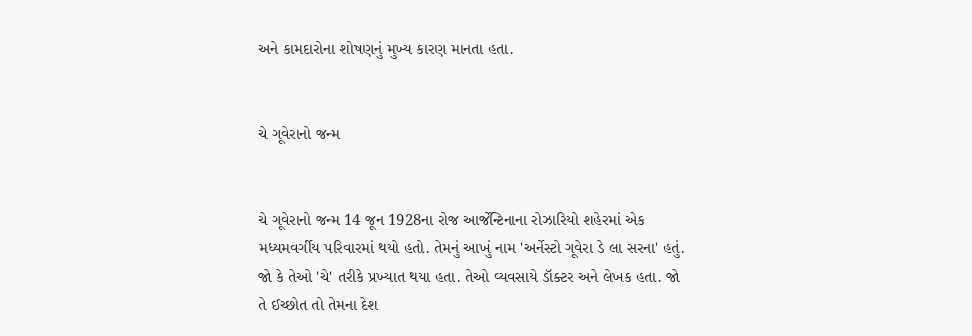અને કામદારોના શોષણનું મુખ્ય કારણ માનતા હતા.


ચે ગૂવેરાનો જન્મ


ચે ગૂવેરાનો જન્મ 14 જૂન 1928ના રોજ આર્જેન્ટિનાના રોઝારિયો શહેરમાં એક મધ્યમવર્ગીય પરિવારમાં થયો હતો. તેમનું આખું નામ 'અર્નેસ્ટો ગૂવેરા ડે લા સરના' હતું. જો કે તેઓ 'ચે' તરીકે પ્રખ્યાત થયા હતા. તેઓ વ્યવસાયે ડૉક્ટર અને લેખક હતા. જો તે ઈચ્છોત તો તેમના દેશ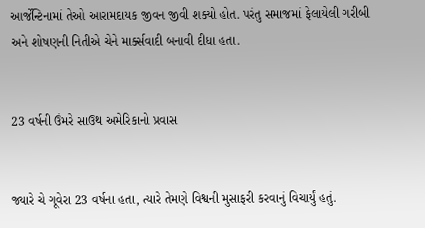આર્જેન્ટિનામાં તેઓ આરામદાયક જીવન જીવી શક્યો હોત. પરંતુ સમાજમાં ફેલાયેલી ગરીબી અને શોષણની નિતીએ ચેને માર્ક્સવાદી બનાવી દીધા હતા.


23 વર્ષની ઉંમરે સાઉથ અમેરિકાનો પ્રવાસ


જ્યારે ચે ગૂવેરા 23 વર્ષના હતા, ત્યારે તેમણે વિશ્વની મુસાફરી કરવાનું વિચાર્યું હતું.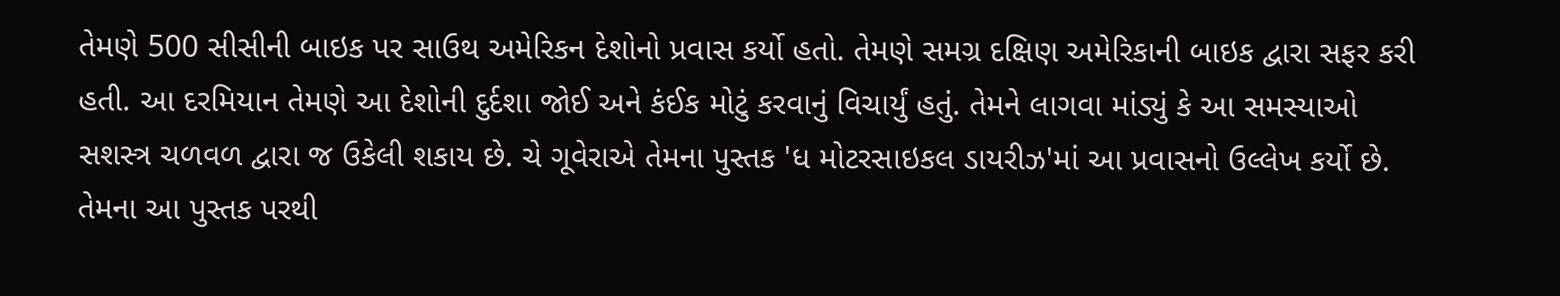તેમણે 500 સીસીની બાઇક પર સાઉથ અમેરિકન દેશોનો પ્રવાસ કર્યો હતો. તેમણે સમગ્ર દક્ષિણ અમેરિકાની બાઇક દ્વારા સફર કરી હતી. આ દરમિયાન તેમણે આ દેશોની દુર્દશા જોઈ અને કંઈક મોટું કરવાનું વિચાર્યું હતું. તેમને લાગવા માંડ્યું કે આ સમસ્યાઓ સશસ્ત્ર ચળવળ દ્વારા જ ઉકેલી શકાય છે. ચે ગૂવેરાએ તેમના પુસ્તક 'ધ મોટરસાઇકલ ડાયરીઝ'માં આ પ્રવાસનો ઉલ્લેખ કર્યો છે. તેમના આ પુસ્તક પરથી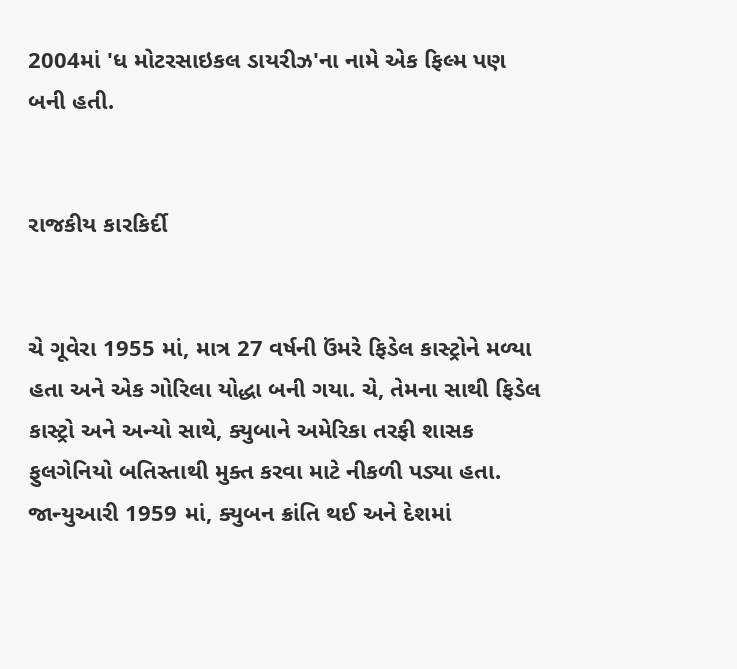2004માં 'ધ મોટરસાઇકલ ડાયરીઝ'ના નામે એક ફિલ્મ પણ બની હતી.


રાજકીય કારકિર્દી


ચે ગૂવેરા 1955 માં, માત્ર 27 વર્ષની ઉંમરે ફિડેલ કાસ્ટ્રોને મળ્યા હતા અને એક ગોરિલા યોદ્ધા બની ગયા. ચે, તેમના સાથી ફિડેલ કાસ્ટ્રો અને અન્યો સાથે, ક્યુબાને અમેરિકા તરફી શાસક ફુલગેનિયો બતિસ્તાથી મુક્ત કરવા માટે નીકળી પડ્યા હતા. જાન્યુઆરી 1959 માં, ક્યુબન ક્રાંતિ થઈ અને દેશમાં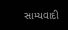સામ્યવાદી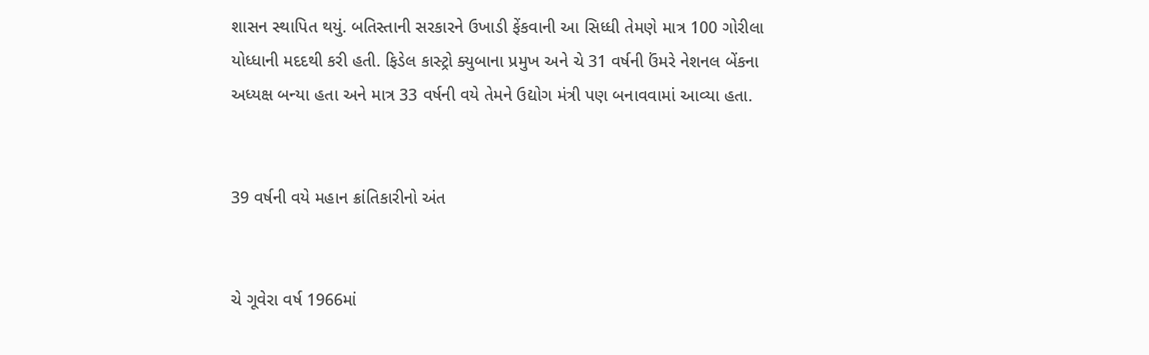શાસન સ્થાપિત થયું. બતિસ્તાની સરકારને ઉખાડી ફેંકવાની આ સિધ્ધી તેમણે માત્ર 100 ગોરીલા યોધ્ધાની મદદથી કરી હતી. ફિડેલ કાસ્ટ્રો ક્યુબાના પ્રમુખ અને ચે 31 વર્ષની ઉંમરે નેશનલ બેંકના અધ્યક્ષ બન્યા હતા અને માત્ર 33 વર્ષની વયે તેમને ઉદ્યોગ મંત્રી પણ બનાવવામાં આવ્યા હતા.


39 વર્ષની વયે મહાન ક્રાંતિકારીનો અંત


ચે ગૂવેરા વર્ષ 1966માં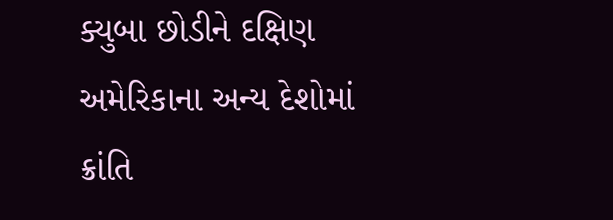ક્યુબા છોડીને દક્ષિણ અમેરિકાના અન્ય દેશોમાં ક્રાંતિ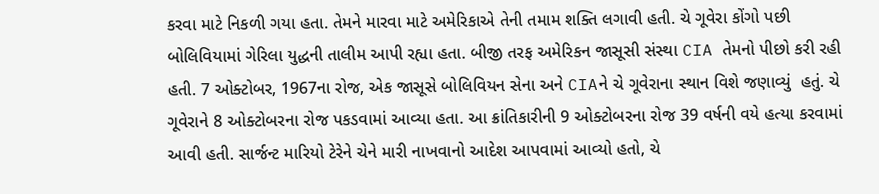કરવા માટે નિકળી ગયા હતા. તેમને મારવા માટે અમેરિકાએ તેની તમામ શક્તિ લગાવી હતી. ચે ગૂવેરા કોંગો પછી બોલિવિયામાં ગેરિલા યુદ્ધની તાલીમ આપી રહ્યા હતા. બીજી તરફ અમેરિકન જાસૂસી સંસ્થા CIA તેમનો પીછો કરી રહી હતી. 7 ઓક્ટોબર, 1967ના રોજ, એક જાસૂસે બોલિવિયન સેના અને CIAને ચે ગૂવેરાના સ્થાન વિશે જણાવ્યું  હતું. ચે ગૂવેરાને 8 ઓક્ટોબરના રોજ પકડવામાં આવ્યા હતા. આ ક્રાંતિકારીની 9 ઓક્ટોબરના રોજ 39 વર્ષની વયે હત્યા કરવામાં આવી હતી. સાર્જન્ટ મારિયો ટેરેને ચેને મારી નાખવાનો આદેશ આપવામાં આવ્યો હતો, ચે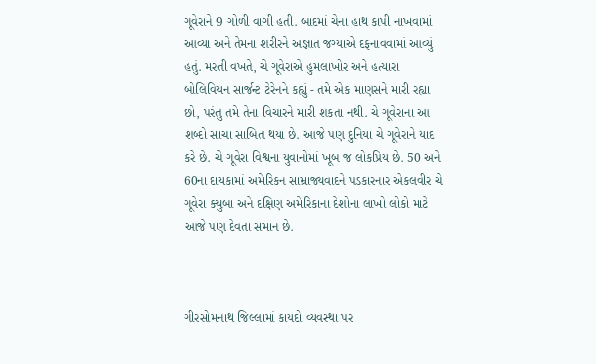ગૂવેરાને 9 ગોળી વાગી હતી. બાદમાં ચેના હાથ કાપી નાખવામાં આવ્યા અને તેમના શરીરને અજ્ઞાત જગ્યાએ દફનાવવામાં આવ્યું હતું. મરતી વખતે, ચે ગૂવેરાએ હુમલાખોર અને હત્યારા બોલિવિયન સાર્જન્ટ ટેરેનને કહ્યું - તમે એક માણસને મારી રહ્યા છો, પરંતુ તમે તેના વિચારને મારી શકતા નથી. ચે ગૂવેરાના આ શબ્દો સાચા સાબિત થયા છે. આજે પણ દુનિયા ચે ગૂવેરાને યાદ કરે છે. ચે ગૂવેરા વિશ્વના યુવાનોમાં ખૂબ જ લોકપ્રિય છે. 50 અને 60ના દાયકામાં અમેરિકન સામ્રાજ્યવાદને પડકારનાર એકલવીર ચે ગૂવેરા ક્યુબા અને દક્ષિણ અમેરિકાના દેશોના લાખો લોકો માટે આજે પણ દેવતા સમાન છે.



ગીરસોમનાથ જિલ્લામાં કાયદો વ્યવસ્થા પર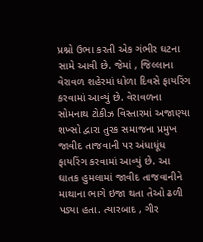પ્રશ્નો ઉભા કરતી એક ગંભીર ઘટના સામે આવી છે. જેમાં , જિલ્લાના વેરાવળ શહેરમાં ધોળા દિવસે ફાયરિંગ કરવામાં આવ્યું છે. વેરાવળના સોમનાથ ટોકીઝ વિસ્તારમાં અજાણ્યા શખ્સો દ્વારા તુરક સમાજના પ્રમુખ જાવીદ તાજવાની પર અંધાધૂંધ ફાયરિંગ કરવામાં આવ્યું છે. આ ઘાતક હુમલામાં જાવીદ તાજવાનીને માથાના ભાગે ઇજા થતા તેઓ ઢળી પડ્યા હતા. ત્યારબાદ , ગીર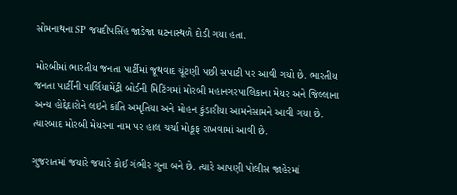સોમનાથના SP જયદીપસિંહ જાડેજા ઘટનાસ્થળે દોડી ગયા હતા.

મોરબીમાં ભારતીય જનતા પાર્ટીમાં જૂથવાદ ચૂંટણી પછી સપાટી પર આવી ગયો છે. ભારતીય જનતા પાર્ટીની પાર્લિયામેંટ્રી બોર્ડની મિટિંગમાં મોરબી મહાનગરપાલિકાના મેયર અને જિલ્લાના અન્ય હોદ્દેદારોને લઇને કાંતિ અમૃતિયા અને મોહન કુંડારીયા આમનેસામને આવી ગયા છે. ત્યારબાદ મોરબી મેયરના નામ પર હાલ ચર્ચા મોકૂફ રાખવામાં આવી છે.

ગુજરાતમાં જયારે જયારે કોઈ ગંભીર ગુના બને છે. ત્યારે આપણી પોલીસ જાહેરમાં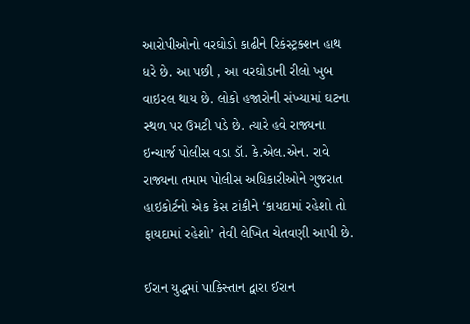આરોપીઓનો વરઘોડો કાઢીને રિકંસ્ટ્રક્શન હાથ ધરે છે. આ પછી , આ વરઘોડાની રીલો ખુબ વાઇરલ થાય છે. લોકો હજારોની સંખ્યામાં ઘટના સ્થળ પર ઉમટી પડે છે. ત્યારે હવે રાજ્યના ઇન્ચાર્જ પોલીસ વડા ડૉ. કે.એલ.એન. રાવે રાજ્યના તમામ પોલીસ અધિકારીઓને ગુજરાત હાઇકોર્ટનો એક કેસ ટાંકીને ‘કાયદામાં રહેશો તો ફાયદામાં રહેશો’ તેવી લેખિત ચેતવણી આપી છે.

ઈરાન યુદ્ધમાં પાકિસ્તાન દ્વારા ઈરાન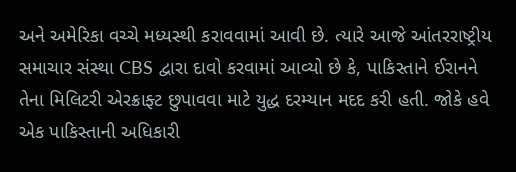અને અમેરિકા વચ્ચે મધ્યસ્થી કરાવવામાં આવી છે. ત્યારે આજે આંતરરાષ્ટ્રીય સમાચાર સંસ્થા CBS દ્વારા દાવો કરવામાં આવ્યો છે કે, પાકિસ્તાને ઈરાનને તેના મિલિટરી એરક્રાફ્ટ છુપાવવા માટે યુદ્ધ દરમ્યાન મદદ કરી હતી. જોકે હવે એક પાકિસ્તાની અધિકારી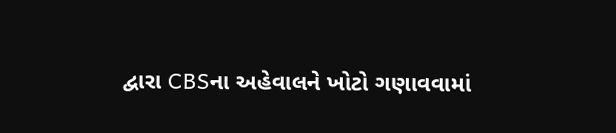દ્વારા CBSના અહેવાલને ખોટો ગણાવવામાં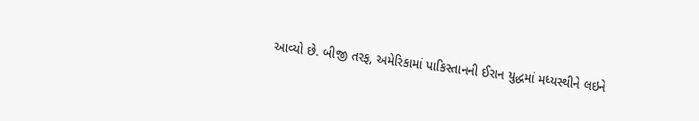આવ્યો છે. બીજી તરફ, અમેરિકામાં પાકિસ્તાનની ઈરાન યુદ્ધમાં મધ્યસ્થીને લઇને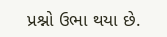પ્રશ્નો ઉભા થયા છે.